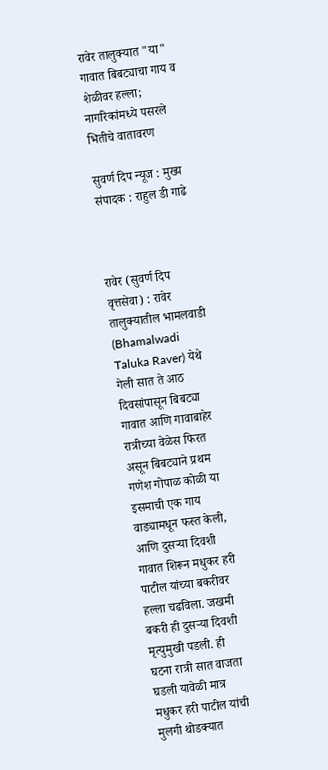रावेर तालुक्यात "या" गावात बिबट्याचा गाय व शेळीवर हल्ला; नागरिकांमध्ये पसरले भितीचे वातावरण

सुवर्ण दिप न्यूज : मुख्य संपादक : राहुल डी गाढे



रावेर (सुवर्ण दिप वृत्तसेवा) : रावेर तालुक्यातील भामलवाडी (Bhamalwadi Taluka Raver) येथे गेली सात ते आठ दिवसांपासून बिबट्या गावात आणि गावाबाहेर रात्रीच्या वेळेस फिरत असून बिबट्याने प्रथम गणेश गोपाळ कोळी या इसमाची एक गाय वाड्यामधून फस्त केली, आणि दुसऱ्या दिवशी गावात शिरून मधुकर हरी पाटील यांच्या बकरीवर हल्ला चढविला. जखमी बकरी ही दुसऱ्या दिवशी मृत्युमुखी पडली. ही घटना रात्री सात वाजता घडली यावेळी मात्र मधुकर हरी पाटील यांची मुलगी थोडक्यात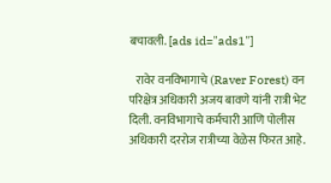बचावली. [ads id="ads1"]

   रावेर वनविभागाचे (Raver Forest) वन परिक्षेत्र अधिकारी अजय बावणे यांनी रात्री भेट दिली. वनविभागाचे कर्मचारी आणि पोलीस अधिकारी दररोज रात्रीच्या वेळेस फिरत आहे.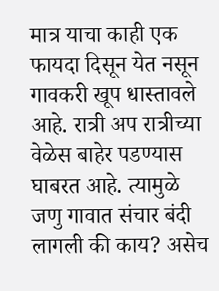मात्र याचा काही एक फायदा दिसून येत नसून गावकरी खूप धास्तावले आहे. रात्री अप रात्रीच्या वेळेस बाहेर पडण्यास घाबरत आहे. त्यामुळे जणु गावात संचार बंदी लागली की काय? असेच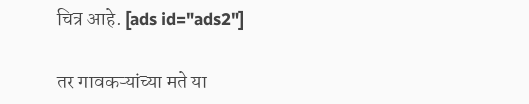चित्र आहे. [ads id="ads2"]

तर गावकऱ्यांच्या मते या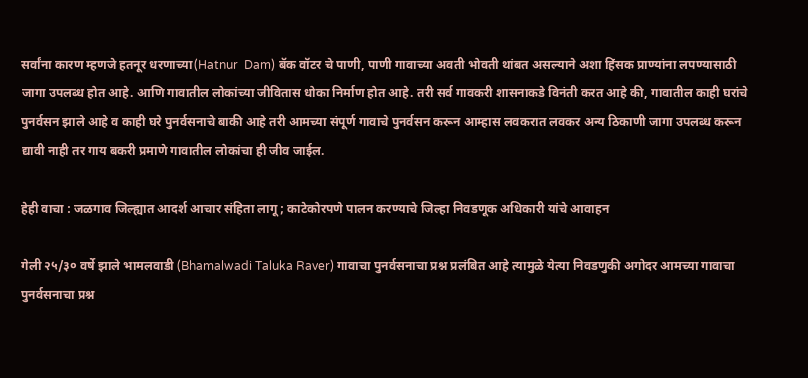सर्वांना कारण म्हणजे हतनूर धरणाच्या(Hatnur  Dam) बॅक वॉटर चे पाणी, पाणी गावाच्या अवती भोवती थांबत असल्याने अशा हिंसक प्राण्यांना लपण्यासाठी जागा उपलब्ध होत आहे. आणि गावातील लोकांच्या जीवितास धोका निर्माण होत आहे. तरी सर्व गावकरी शासनाकडे विनंती करत आहे की, गावातील काही घरांचे पुनर्वसन झाले आहे व काही घरे पुनर्वसनाचे बाकी आहे तरी आमच्या संपूर्ण गावाचे पुनर्वसन करून आम्हास लवकरात लवकर अन्य ठिकाणी जागा उपलब्ध करून द्यावी नाही तर गाय बकरी प्रमाणे गावातील लोकांचा ही जीव जाईल.

हेही वाचा : जळगाव जिल्ह्यात आदर्श आचार संहिता लागू ; काटेकोरपणे पालन करण्याचे जिल्हा निवडणूक अधिकारी यांचे आवाहन

गेली २५/३० वर्षे झाले भामलवाडी (Bhamalwadi Taluka Raver) गावाचा पुनर्वसनाचा प्रश्न प्रलंबित आहे त्यामुळे येत्या निवडणुकी अगोदर आमच्या गावाचा पुनर्वसनाचा प्रश्न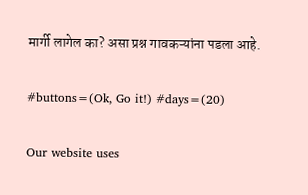मार्गी लागेल का? असा प्रश्न गावकऱ्यांना पडला आहे.

#buttons=(Ok, Go it!) #days=(20)

Our website uses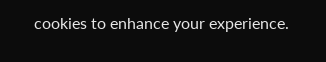cookies to enhance your experience.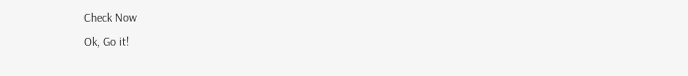Check Now
Ok, Go it!